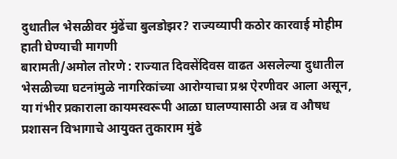दुधातील भेसळीवर मुंढेंचा बुलडोझर? राज्यव्यापी कठोर कारवाई मोहीम हाती घेण्याची मागणी
बारामती/अमोल तोरणे : राज्यात दिवसेंदिवस वाढत असलेल्या दुधातील भेसळीच्या घटनांमुळे नागरिकांच्या आरोग्याचा प्रश्न ऐरणीवर आला असून, या गंभीर प्रकाराला कायमस्वरूपी आळा घालण्यासाठी अन्न व औषध प्रशासन विभागाचे आयुक्त तुकाराम मुंढे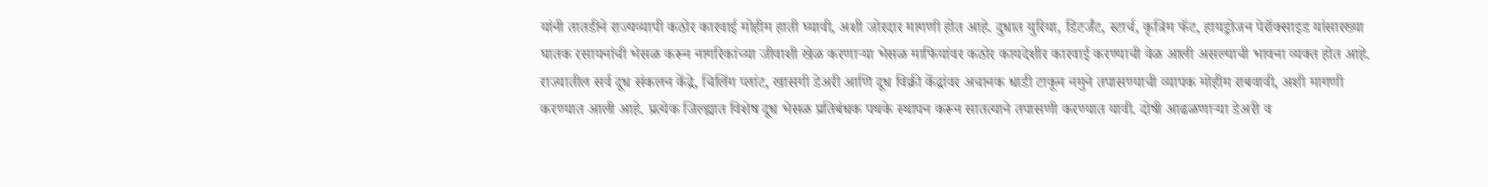यांनी तातडीने राज्यव्यापी कठोर कारवाई मोहीम हाती घ्यावी, अशी जोरदार मागणी होत आहे. दुधात युरिया, डिटर्जंट, स्टार्च, कृत्रिम फॅट, हायड्रोजन पेरॉक्साइड यांसारख्या घातक रसायनांची भेसळ करून नागरिकांच्या जीवाशी खेळ करणाऱ्या भेसळ माफियांवर कठोर कायदेशीर कारवाई करण्याची वेळ आली असल्याची भावना व्यक्त होत आहे.
राज्यातील सर्व दूध संकलन केंद्रे, चिलिंग प्लांट, खासगी डेअरी आणि दूध विक्री केंद्रांवर अचानक धाडी टाकून नमुने तपासण्याची व्यापक मोहीम राबवावी, अशी मागणी करण्यात आली आहे. प्रत्येक जिल्ह्यात विशेष दूध भेसळ प्रतिबंधक पथके स्थापन करून सातत्याने तपासणी करण्यात यावी. दोषी आढळणाऱ्या डेअरी व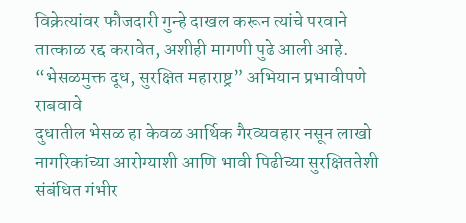विक्रेत्यांवर फौजदारी गुन्हे दाखल करून त्यांचे परवाने तात्काळ रद्द करावेत, अशीही मागणी पुढे आली आहे.
“भेसळमुक्त दूध, सुरक्षित महाराष्ट्र” अभियान प्रभावीपणे राबवावे
दुधातील भेसळ हा केवळ आर्थिक गैरव्यवहार नसून लाखो नागरिकांच्या आरोग्याशी आणि भावी पिढीच्या सुरक्षिततेशी संबंधित गंभीर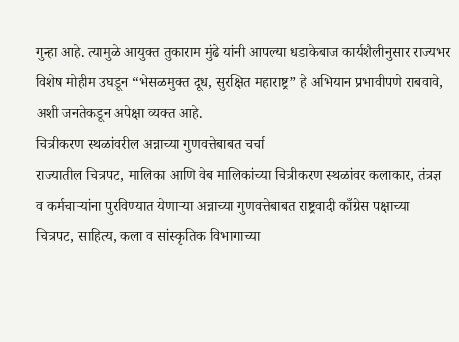गुन्हा आहे. त्यामुळे आयुक्त तुकाराम मुंढे यांनी आपल्या धडाकेबाज कार्यशैलीनुसार राज्यभर विशेष मोहीम उघडून “भेसळमुक्त दूध, सुरक्षित महाराष्ट्र” हे अभियान प्रभावीपणे राबवावे, अशी जनतेकडून अपेक्षा व्यक्त आहे.
चित्रीकरण स्थळांवरील अन्नाच्या गुणवत्तेबाबत चर्चा
राज्यातील चित्रपट, मालिका आणि वेब मालिकांच्या चित्रीकरण स्थळांवर कलाकार, तंत्रज्ञ व कर्मचाऱ्यांना पुरविण्यात येणाऱ्या अन्नाच्या गुणवत्तेबाबत राष्ट्रवादी काँग्रेस पक्षाच्या चित्रपट, साहित्य, कला व सांस्कृतिक विभागाच्या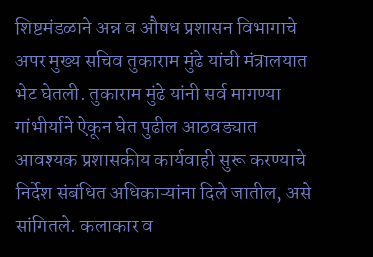शिष्टमंडळाने अन्न व औषध प्रशासन विभागाचे अपर मुख्य सचिव तुकाराम मुंढे यांची मंत्रालयात भेट घेतली. तुकाराम मुंढे यांनी सर्व मागण्या गांभीर्याने ऐकून घेत पुढील आठवड्यात आवश्यक प्रशासकीय कार्यवाही सुरू करण्याचे निर्देश संबंधित अधिकाऱ्यांना दिले जातील, असे सांगितले. कलाकार व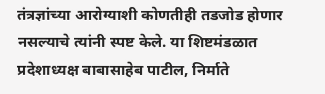तंत्रज्ञांच्या आरोग्याशी कोणतीही तडजोड होणार नसल्याचे त्यांनी स्पष्ट केले. या शिष्टमंडळात प्रदेशाध्यक्ष बाबासाहेब पाटील, निर्माते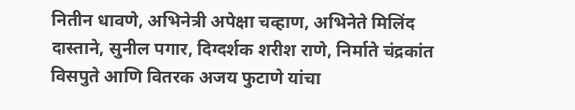नितीन धावणे, अभिनेत्री अपेक्षा चव्हाण, अभिनेते मिलिंद दास्ताने, सुनील पगार, दिग्दर्शक शरीश राणे, निर्माते चंद्रकांत विसपुते आणि वितरक अजय फुटाणे यांचा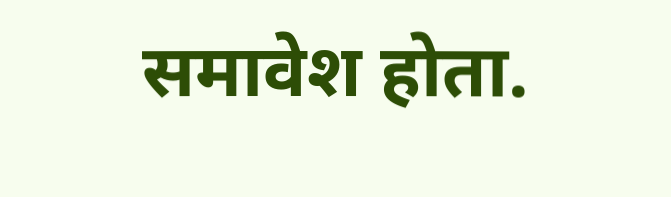समावेश होता.